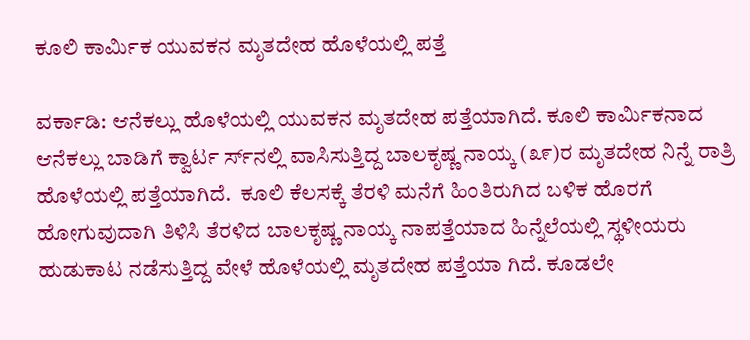ಕೂಲಿ ಕಾರ್ಮಿಕ ಯುವಕನ ಮೃತದೇಹ ಹೊಳೆಯಲ್ಲಿ ಪತ್ತೆ

ವರ್ಕಾಡಿ: ಆನೆಕಲ್ಲು ಹೊಳೆಯಲ್ಲಿ ಯುವಕನ ಮೃತದೇಹ ಪತ್ತೆಯಾಗಿದೆ. ಕೂಲಿ ಕಾರ್ಮಿಕನಾದ ಆನೆಕಲ್ಲು ಬಾಡಿಗೆ ಕ್ವಾರ್ಟ ರ್ಸ್‌ನಲ್ಲಿ ವಾಸಿಸುತ್ತಿದ್ದ ಬಾಲಕೃಷ್ಣ ನಾಯ್ಕ (೩೯)ರ ಮೃತದೇಹ ನಿನ್ನೆ ರಾತ್ರಿ ಹೊಳೆಯಲ್ಲಿ ಪತ್ತೆಯಾಗಿದೆ.  ಕೂಲಿ ಕೆಲಸಕ್ಕೆ ತೆರಳಿ ಮನೆಗೆ ಹಿಂತಿರುಗಿದ ಬಳಿಕ ಹೊರಗೆ ಹೋಗುವುದಾಗಿ ತಿಳಿಸಿ ತೆರಳಿದ ಬಾಲಕೃಷ್ಣ ನಾಯ್ಕ ನಾಪತ್ತೆಯಾದ ಹಿನ್ನೆಲೆಯಲ್ಲಿ ಸ್ಥಳೀಯರು ಹುಡುಕಾಟ ನಡೆಸುತ್ತಿದ್ದ ವೇಳೆ ಹೊಳೆಯಲ್ಲಿ ಮೃತದೇಹ ಪತ್ತೆಯಾ ಗಿದೆ. ಕೂಡಲೇ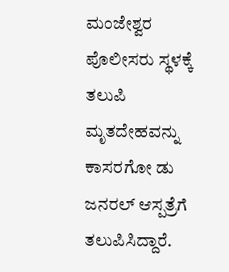ಮಂಜೇಶ್ವರ ಪೊಲೀಸರು ಸ್ಥಳಕ್ಕೆ ತಲುಪಿ ಮೃತದೇಹವನ್ನು ಕಾಸರಗೋ ಡು ಜನರಲ್ ಆಸ್ಪತ್ರೆಗೆ ತಲುಪಿಸಿದ್ದಾರೆ.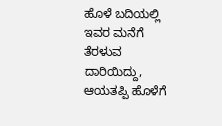ಹೊಳೆ ಬದಿಯಲ್ಲಿ ಇವರ ಮನೆಗೆ ತೆರಳುವ ದಾರಿಯಿದ್ದು, ಆಯತಪ್ಪಿ ಹೊಳೆಗೆ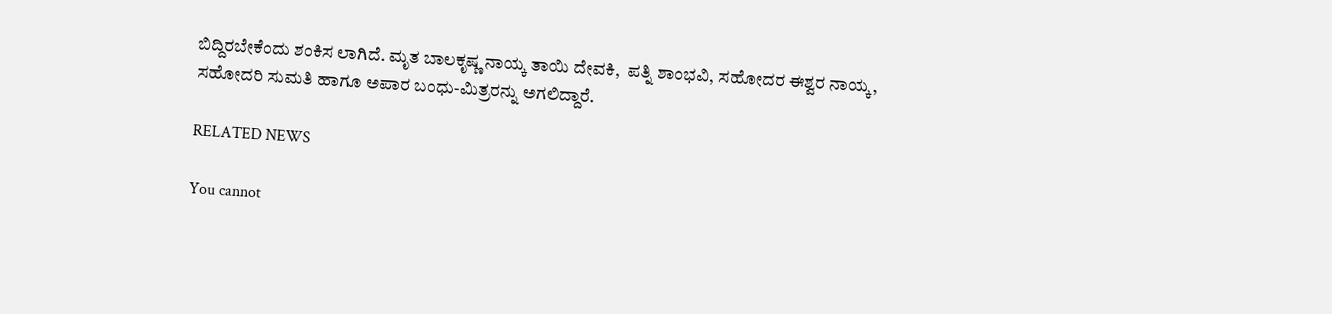ಬಿದ್ದಿರಬೇಕೆಂದು ಶಂಕಿಸ ಲಾಗಿದೆ. ಮೃತ ಬಾಲಕೃಷ್ಣ ನಾಯ್ಕ ತಾಯಿ ದೇವಕಿ,  ಪತ್ನಿ ಶಾಂಭವಿ, ಸಹೋದರ ಈಶ್ವರ ನಾಯ್ಕ, ಸಹೋದರಿ ಸುಮತಿ ಹಾಗೂ ಅಪಾರ ಬಂಧು-ಮಿತ್ರರನ್ನು ಅಗಲಿದ್ದಾರೆ.

RELATED NEWS

You cannot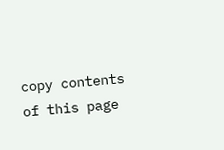copy contents of this page